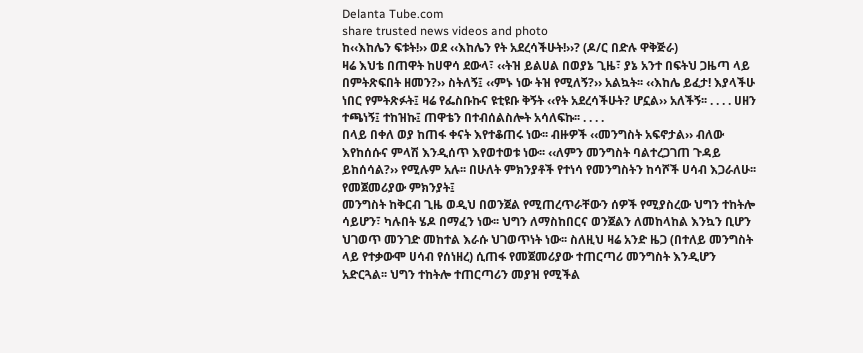Delanta Tube.com
share trusted news videos and photo
ከ‹‹እከሌን ፍቱት!›› ወደ ‹‹እከሌን የት አደረሳችሁት!››? (ዶ/ር በድሉ ዋቅጅራ)
ዛሬ እህቴ በጠዋት ከሀዋሳ ደውላ፣ ‹‹ትዝ ይልሀል በወያኔ ጊዜ፣ ያኔ አንተ በፍትህ ጋዜጣ ላይ በምትጽፍበት ዘመን?›› ስትለኝ፤ ‹‹ምኑ ነው ትዝ የሚለኝ?›› አልኳት፡፡ ‹‹እከሌ ይፈታ! እያላችሁ ነበር የምትጽፉት፤ ዛሬ የፌስቡኩና ዩቲዩቡ ቅኝት ‹‹የት አደረሳችሁት? ሆኗል›› አለችኝ፡፡ . . . . ሀዘን ተጫነኝ፤ ተከዝኩ፤ ጠዋቴን በተብሰልስሎት አሳለፍኩ፡፡ . . . .
በላይ በቀለ ወያ ከጠፋ ቀናት እየተቆጠሩ ነው፡፡ ብዙዎች ‹‹መንግስት አፍኖታል›› ብለው እየከሰሱና ምላሽ እንዲሰጥ እየወተወቱ ነው፡፡ ‹‹ለምን መንግስት ባልተረጋገጠ ጉዳይ ይከሰሳል?›› የሚሉም አሉ፡፡ በሁለት ምክንያቶች የተነሳ የመንግስትን ከሳሾች ሀሳብ እጋራለሁ፡፡
የመጀመሪያው ምክንያት፤
መንግስት ከቅርብ ጊዜ ወዲህ በወንጀል የሚጠረጥራቸውን ሰዎች የሚያስረው ህግን ተከትሎ ሳይሆን፣ ካሉበት ሄዶ በማፈን ነው፡፡ ህግን ለማስከበርና ወንጀልን ለመከላከል እንኳን ቢሆን ህገወጥ መንገድ መከተል እራሱ ህገወጥነት ነው፡፡ ስለዚህ ዛሬ አንድ ዜጋ (በተለይ መንግስት ላይ የተቃውሞ ሀሳብ የሰነዘረ) ሲጠፋ የመጀመሪያው ተጠርጣሪ መንግስት እንዲሆን አድርጓል፡፡ ህግን ተከትሎ ተጠርጣሪን መያዝ የሚችል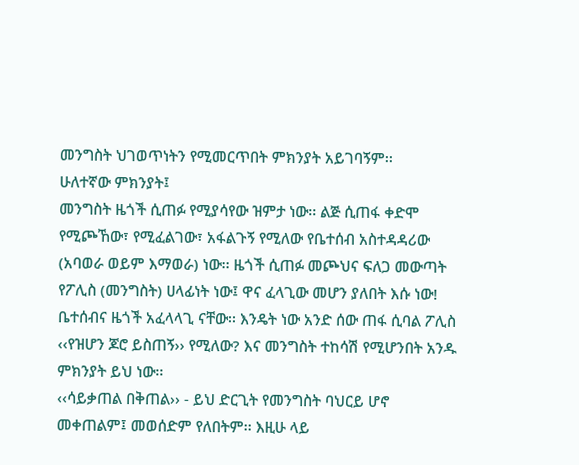መንግስት ህገወጥነትን የሚመርጥበት ምክንያት አይገባኝም፡፡
ሁለተኛው ምክንያት፤
መንግስት ዜጎች ሲጠፉ የሚያሳየው ዝምታ ነው፡፡ ልጅ ሲጠፋ ቀድሞ የሚጮኸው፣ የሚፈልገው፣ አፋልጉኝ የሚለው የቤተሰብ አስተዳዳሪው (አባወራ ወይም እማወራ) ነው፡፡ ዜጎች ሲጠፉ መጮህና ፍለጋ መውጣት የፖሊስ (መንግስት) ሀላፊነት ነው፤ ዋና ፈላጊው መሆን ያለበት እሱ ነው! ቤተሰብና ዜጎች አፈላላጊ ናቸው፡፡ እንዴት ነው አንድ ሰው ጠፋ ሲባል ፖሊስ ‹‹የዝሆን ጆሮ ይስጠኝ›› የሚለው? እና መንግስት ተከሳሽ የሚሆንበት አንዱ ምክንያት ይህ ነው፡፡
‹‹ሳይቃጠል በቅጠል›› - ይህ ድርጊት የመንግስት ባህርይ ሆኖ መቀጠልም፤ መወሰድም የለበትም፡፡ እዚሁ ላይ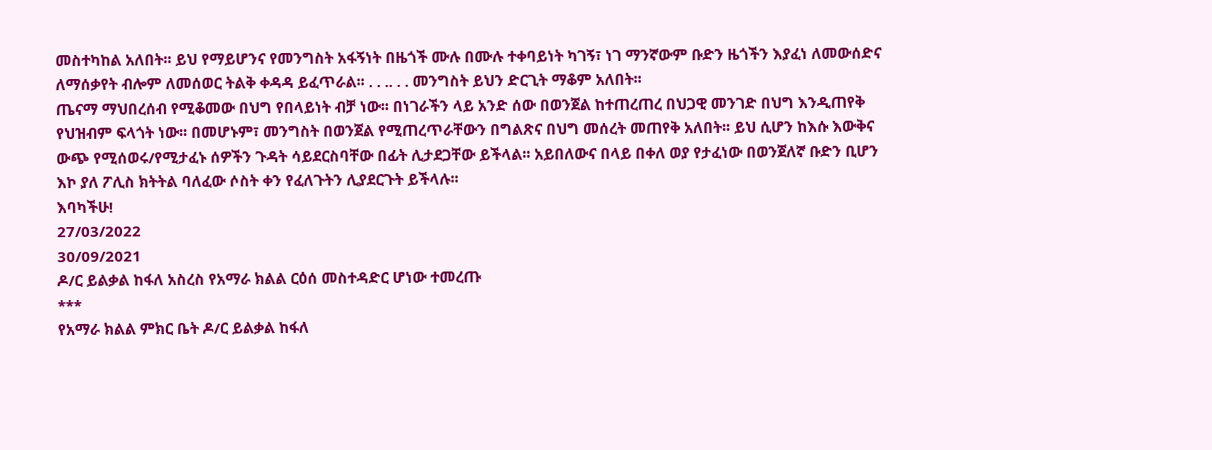መስተካከል አለበት፡፡ ይህ የማይሆንና የመንግስት አፋኝነት በዜጎች ሙሉ በሙሉ ተቀባይነት ካገኝ፣ ነገ ማንኛውም ቡድን ዜጎችን እያፈነ ለመውሰድና ለማሰቃየት ብሎም ለመሰወር ትልቅ ቀዳዳ ይፈጥራል፡፡ . . .. . . መንግስት ይህን ድርጊት ማቆም አለበት፡፡
ጤናማ ማህበረሰብ የሚቆመው በህግ የበላይነት ብቻ ነው፡፡ በነገራችን ላይ አንድ ሰው በወንጀል ከተጠረጠረ በህጋዊ መንገድ በህግ እንዲጠየቅ የህዝብም ፍላጎት ነው፡፡ በመሆኑም፣ መንግስት በወንጀል የሚጠረጥራቸውን በግልጽና በህግ መሰረት መጠየቅ አለበት፡፡ ይህ ሲሆን ከእሱ እውቅና ውጭ የሚሰወሩ/የሚታፈኑ ሰዎችን ጉዳት ሳይደርስባቸው በፊት ሊታደጋቸው ይችላል፡፡ አይበለውና በላይ በቀለ ወያ የታፈነው በወንጀለኛ ቡድን ቢሆን እኮ ያለ ፖሊስ ክትትል ባለፈው ሶስት ቀን የፈለጉትን ሊያደርጉት ይችላሉ፡፡
እባካችሁ!
27/03/2022
30/09/2021
ዶ/ር ይልቃል ከፋለ አስረስ የአማራ ክልል ርዕሰ መስተዳድር ሆነው ተመረጡ
***
የአማራ ክልል ምክር ቤት ዶ/ር ይልቃል ከፋለ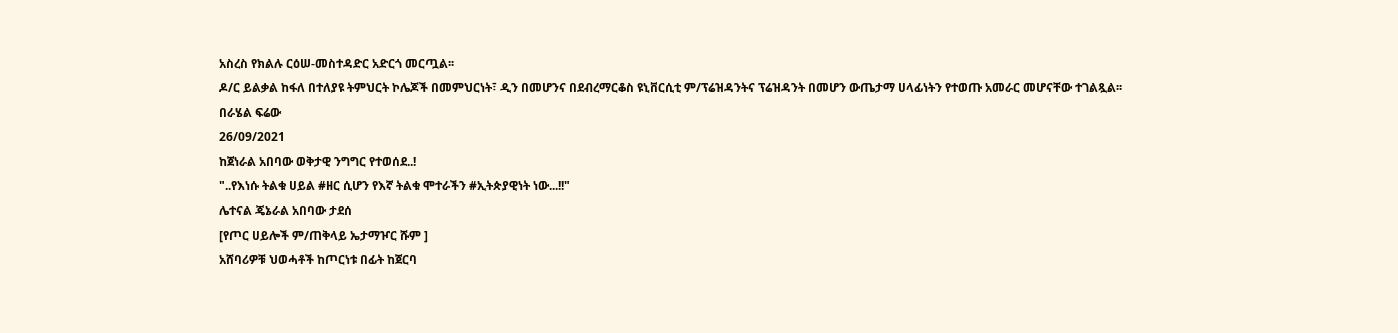አስረስ የክልሉ ርዕሠ-መስተዳድር አድርጎ መርጧል፡፡
ዶ/ር ይልቃል ከፋለ በተለያዩ ትምህርት ኮሌጆች በመምህርነት፣ ዲን በመሆንና በደብረማርቆስ ዩኒቨርሲቲ ም/ፕሬዝዳንትና ፕሬዝዳንት በመሆን ውጤታማ ሀላፊነትን የተወጡ አመራር መሆናቸው ተገልጿል፡፡
በራሄል ፍሬው
26/09/2021
ከጀነራል አበባው ወቅታዊ ንግግር የተወሰደ..!
"..የእነሱ ትልቁ ሀይል #ዘር ሲሆን የእኛ ትልቁ ሞተራችን #ኢትጵያዊነት ነው...!!"
ሌተናል ጄኔራል አበባው ታደሰ
[የጦር ሀይሎች ም/ጠቅላይ ኤታማዦር ሹም ]
አሸባሪዎቹ ህወሓቶች ከጦርነቱ በፊት ከጀርባ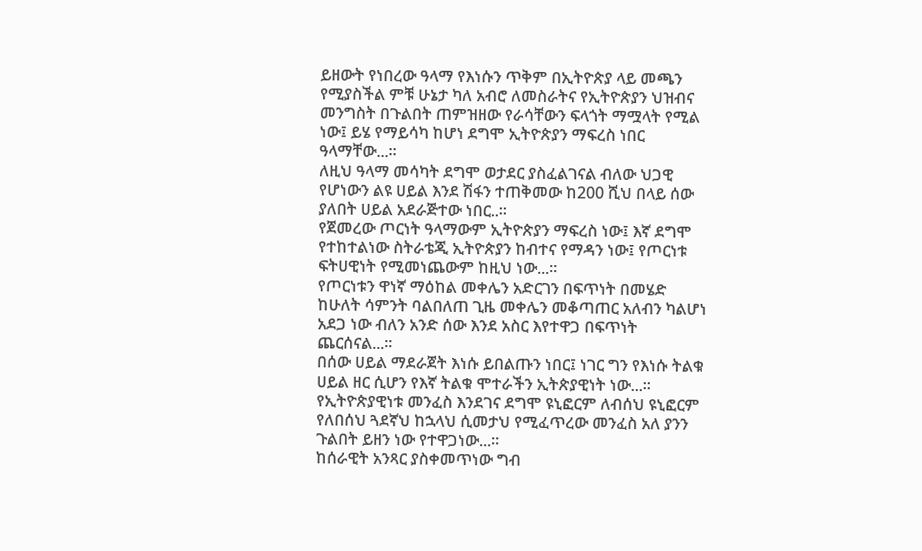ይዘውት የነበረው ዓላማ የእነሱን ጥቅም በኢትዮጵያ ላይ መጫን የሚያስችል ምቹ ሁኔታ ካለ አብሮ ለመስራትና የኢትዮጵያን ህዝብና መንግስት በጉልበት ጠምዝዘው የራሳቸውን ፍላጎት ማሟላት የሚል ነው፤ ይሄ የማይሳካ ከሆነ ደግሞ ኢትዮጵያን ማፍረስ ነበር ዓላማቸው...።
ለዚህ ዓላማ መሳካት ደግሞ ወታደር ያስፈልገናል ብለው ህጋዊ የሆነውን ልዩ ሀይል እንደ ሽፋን ተጠቅመው ከ200 ሺህ በላይ ሰው ያለበት ሀይል አደራጅተው ነበር..።
የጀመረው ጦርነት ዓላማውም ኢትዮጵያን ማፍረስ ነው፤ እኛ ደግሞ የተከተልነው ስትራቴጂ ኢትዮጵያን ከብተና የማዳን ነው፤ የጦርነቱ ፍትሀዊነት የሚመነጨውም ከዚህ ነው...።
የጦርነቱን ዋነኛ ማዕከል መቀሌን አድርገን በፍጥነት በመሄድ ከሁለት ሳምንት ባልበለጠ ጊዜ መቀሌን መቆጣጠር አለብን ካልሆነ አደጋ ነው ብለን አንድ ሰው እንደ አስር እየተዋጋ በፍጥነት ጨርሰናል...።
በሰው ሀይል ማደራጀት እነሱ ይበልጡን ነበር፤ ነገር ግን የእነሱ ትልቁ ሀይል ዘር ሲሆን የእኛ ትልቁ ሞተራችን ኢትጵያዊነት ነው...።
የኢትዮጵያዊነቱ መንፈስ እንደገና ደግሞ ዩኒፎርም ለብሰህ ዩኒፎርም የለበሰህ ጓደኛህ ከኋላህ ሲመታህ የሚፈጥረው መንፈስ አለ ያንን ጉልበት ይዘን ነው የተዋጋነው...።
ከሰራዊት አንጻር ያስቀመጥነው ግብ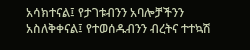አሳክተናል፤ የታገቱብንን አባሎቻችንን አስለቅቀናል፤ የተወሰዱብንን ብረትና ተተኳሽ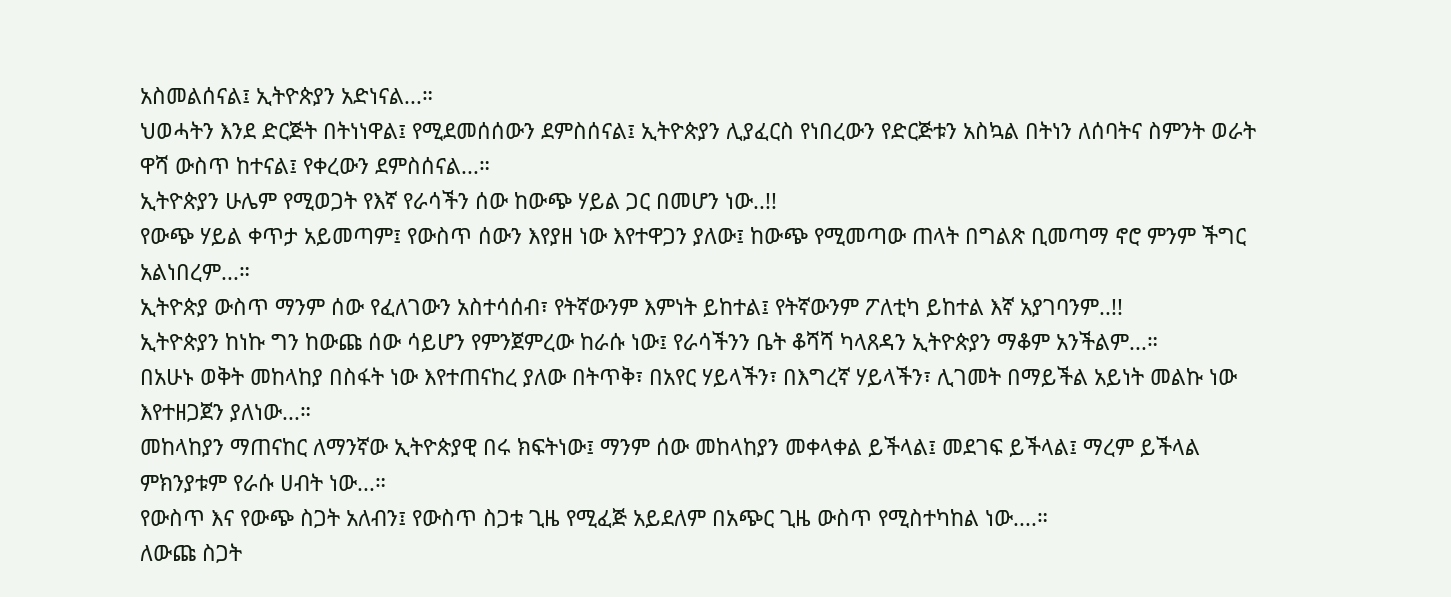አስመልሰናል፤ ኢትዮጵያን አድነናል...።
ህወሓትን እንደ ድርጅት በትነነዋል፤ የሚደመሰሰውን ደምስሰናል፤ ኢትዮጵያን ሊያፈርስ የነበረውን የድርጅቱን አስኳል በትነን ለሰባትና ስምንት ወራት ዋሻ ውስጥ ከተናል፤ የቀረውን ደምስሰናል...።
ኢትዮጵያን ሁሌም የሚወጋት የእኛ የራሳችን ሰው ከውጭ ሃይል ጋር በመሆን ነው..!!
የውጭ ሃይል ቀጥታ አይመጣም፤ የውስጥ ሰውን እየያዘ ነው እየተዋጋን ያለው፤ ከውጭ የሚመጣው ጠላት በግልጽ ቢመጣማ ኖሮ ምንም ችግር አልነበረም...።
ኢትዮጵያ ውስጥ ማንም ሰው የፈለገውን አስተሳሰብ፣ የትኛውንም እምነት ይከተል፤ የትኛውንም ፖለቲካ ይከተል እኛ አያገባንም..!!
ኢትዮጵያን ከነኩ ግን ከውጩ ሰው ሳይሆን የምንጀምረው ከራሱ ነው፤ የራሳችንን ቤት ቆሻሻ ካላጸዳን ኢትዮጵያን ማቆም አንችልም...።
በአሁኑ ወቅት መከላከያ በስፋት ነው እየተጠናከረ ያለው በትጥቅ፣ በአየር ሃይላችን፣ በእግረኛ ሃይላችን፣ ሊገመት በማይችል አይነት መልኩ ነው እየተዘጋጀን ያለነው...።
መከላከያን ማጠናከር ለማንኛው ኢትዮጵያዊ በሩ ክፍትነው፤ ማንም ሰው መከላከያን መቀላቀል ይችላል፤ መደገፍ ይችላል፤ ማረም ይችላል ምክንያቱም የራሱ ሀብት ነው...።
የውስጥ እና የውጭ ስጋት አለብን፤ የውስጥ ስጋቱ ጊዜ የሚፈጅ አይደለም በአጭር ጊዜ ውስጥ የሚስተካከል ነው....።
ለውጩ ስጋት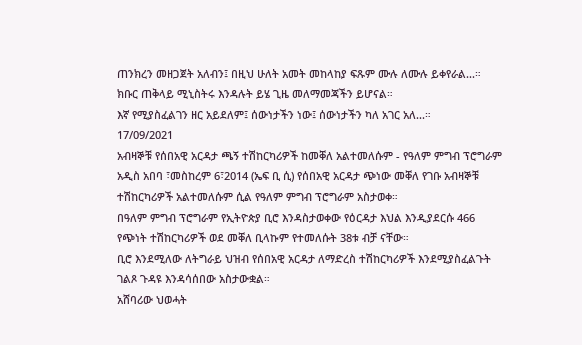ጠንክረን መዘጋጀት አለብን፤ በዚህ ሁለት አመት መከላከያ ፍጹም ሙሉ ለሙሉ ይቀየራል...።
ክቡር ጠቅላይ ሚኒስትሩ እንዳሉት ይሄ ጊዜ መለማመጃችን ይሆናል።
እኛ የሚያስፈልገን ዘር አይደለም፤ ሰውነታችን ነው፤ ሰውነታችን ካለ አገር አለ...።
17/09/2021
አብዛኞቹ የሰበአዊ አርዳታ ጫኝ ተሽከርካሪዎች ከመቐለ አልተመለሱም - የዓለም ምግብ ፕሮግራም
አዲስ አበባ ፣መስከረም 6፣2014 (ኤፍ ቢ ሲ) የሰበአዊ አርዳታ ጭነው መቐለ የገቡ አብዛኞቹ ተሽከርካሪዎች አልተመለሱም ሲል የዓለም ምግብ ፕሮግራም አስታወቀ።
በዓለም ምግብ ፕሮግራም የኢትዮጵያ ቢሮ እንዳስታወቀው የዕርዳታ እህል እንዲያደርሱ 466 የጭነት ተሽከርካሪዎች ወደ መቐለ ቢላኩም የተመለሱት 38ቱ ብቻ ናቸው።
ቢሮ እንደሚለው ለትግራይ ህዝብ የሰበአዊ አርዳታ ለማድረስ ተሽከርካሪዎች እንደሚያስፈልጉት ገልጾ ጉዳዩ እንዳሳሰበው አስታውቋል።
አሸባሪው ህወሓት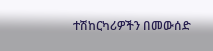ተሽከርካሪዎችን በመውሰድ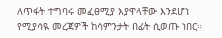ለጥፋት ተግባሩ መፈፀሚያ እያዋላቸው እንደሆነ የሚያሳዪ መረጃዎች ከሳምንታት በፊት ሲወጡ ነበር።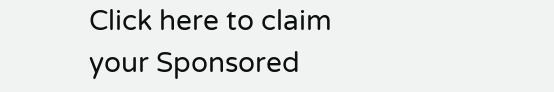Click here to claim your Sponsored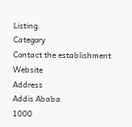Listing.
Category
Contact the establishment
Website
Address
Addis Ababa
1000